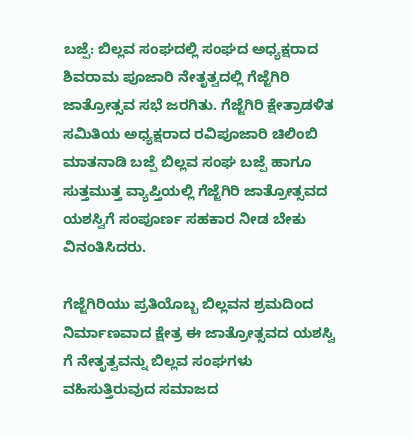ಬಜ್ಪೆ: ಬಿಲ್ಲವ ಸಂಘದಲ್ಲಿ ಸಂಘದ ಅಧ್ಯಕ್ಷರಾದ ಶಿವರಾಮ ಪೂಜಾರಿ ನೇತೃತ್ವದಲ್ಲಿ ಗೆಜ್ಜೆಗಿರಿ ಜಾತ್ರೋತ್ಸವ ಸಭೆ ಜರಗಿತು. ಗೆಜ್ಜೆಗಿರಿ ಕ್ಷೇತ್ರಾಡಳಿತ ಸಮಿತಿಯ ಅಧ್ಯಕ್ಷರಾದ ರವಿಪೂಜಾರಿ ಚಿಲಿಂಬಿ ಮಾತನಾಡಿ ಬಜ್ಪೆ ಬಿಲ್ಲವ ಸಂಘ ಬಜ್ಪೆ ಹಾಗೂ ಸುತ್ತಮುತ್ತ ವ್ಯಾಪ್ತಿಯಲ್ಲಿ ಗೆಜ್ಜೆಗಿರಿ ಜಾತ್ರೋತ್ಸವದ ಯಶಸ್ವಿಗೆ ಸಂಪೂರ್ಣ ಸಹಕಾರ ನೀಡ ಬೇಕು ವಿನಂತಿಸಿದರು.

ಗೆಜ್ಜೆಗಿರಿಯು ಪ್ರತಿಯೊಬ್ಬ ಬಿಲ್ಲವನ ಶ್ರಮದಿಂದ ನಿರ್ಮಾಣವಾದ ಕ್ಷೇತ್ರ ಈ ಜಾತ್ರೋತ್ಸವದ ಯಶಸ್ವಿ ಗೆ ನೇತೃತ್ವವನ್ನು ಬಿಲ್ಲವ ಸಂಘಗಳು ವಹಿಸುತ್ತಿರುವುದ ಸಮಾಜದ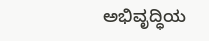ಅಭಿವೃದ್ಧಿಯ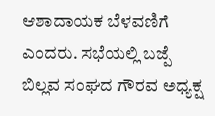ಆಶಾದಾಯಕ ಬೆಳವಣಿಗೆ ಎಂದರು. ಸಭೆಯಲ್ಲಿ ಬಜ್ಪೆ ಬಿಲ್ಲವ ಸಂಘದ ಗೌರವ ಅಧ್ಯಕ್ಷ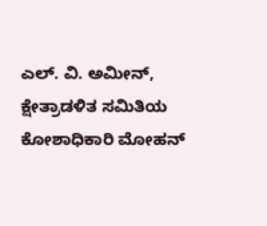ಎಲ್. ವಿ. ಅಮೀನ್, ಕ್ಷೇತ್ರಾಡಳಿತ ಸಮಿತಿಯ ಕೋಶಾಧಿಕಾರಿ ಮೋಹನ್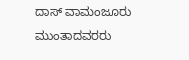ದಾಸ್ ವಾಮಂಜೂರು ಮುಂತಾದವರರು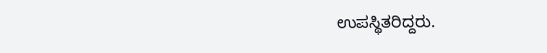ಉಪಸ್ಥಿತರಿದ್ದರು.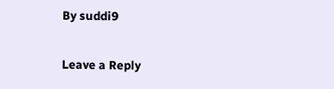By suddi9

Leave a Reply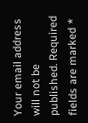Your email address will not be published. Required fields are marked *